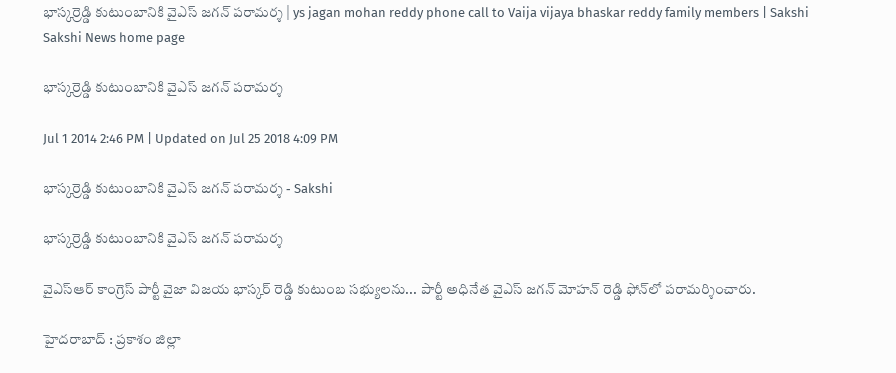భాస్కర్రెడ్డి కుటుంబానికి వైఎస్ జగన్ పరామర్శ | ys jagan mohan reddy phone call to Vaija vijaya bhaskar reddy family members | Sakshi
Sakshi News home page

భాస్కర్రెడ్డి కుటుంబానికి వైఎస్ జగన్ పరామర్శ

Jul 1 2014 2:46 PM | Updated on Jul 25 2018 4:09 PM

భాస్కర్రెడ్డి కుటుంబానికి వైఎస్ జగన్ పరామర్శ - Sakshi

భాస్కర్రెడ్డి కుటుంబానికి వైఎస్ జగన్ పరామర్శ

వైఎస్‌ఆర్‌ కాంగ్రెస్ పార్టీ వైజా విజయ భాస్కర్ రెడ్డి కుటుంబ సభ్యులను... పార్టీ అధినేత వైఎస్‌ జగన్ మోహన్ రెడ్డి ఫోన్‌లో పరామర్శించారు.

హైదరాబాద్ : ప్రకాశం జిల్లా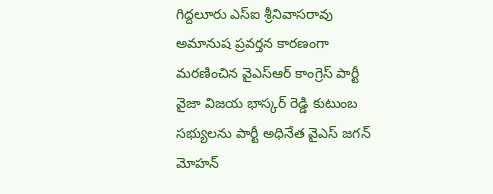గిద్దలూరు ఎస్ఐ శ్రీనివాసరావు అమానుష ప్రవర్తన కారణంగా మరణించిన వైఎస్‌ఆర్‌ కాంగ్రెస్ పార్టీ  వైజా విజయ భాస్కర్ రెడ్డి కుటుంబ సభ్యులను పార్టీ అధినేత వైఎస్‌ జగన్ మోహన్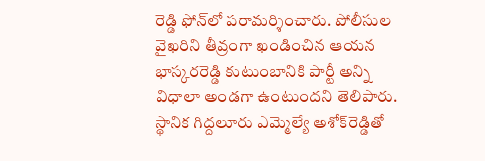రెడ్డి ఫోన్‌లో పరామర్శించారు. పోలీసుల వైఖరిని తీవ్రంగా ఖండించిన ఆయన భాస్కరరెడ్డి కుటుంబానికి పార్టీ అన్ని విధాలా అండగా ఉంటుందని తెలిపారు. స్థానిక గిద్దలూరు ఎమ్మెల్యే అశోక్‌రెడ్డితో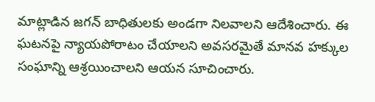మాట్లాడిన జగన్‌ బాధితులకు అండగా నిలవాలని ఆదేశించారు. ఈ ఘటనపై న్యాయపోరాటం చేయాలని అవసరమైతే మానవ హక్కుల సంఘాన్ని ఆశ్రయించాలని ఆయన సూచించారు.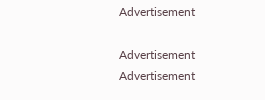Advertisement

Advertisement
Advertisement